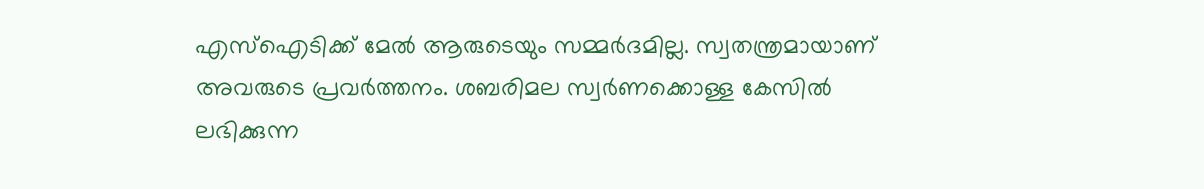എസ്ഐടിക്ക് മേൽ ആരുടെയും സമ്മർദമില്ല. സ്വതന്ത്രമായാണ് അവരുടെ പ്രവർത്തനം. ശബരിമല സ്വർണക്കൊള്ള കേസിൽ ലഭിക്കുന്ന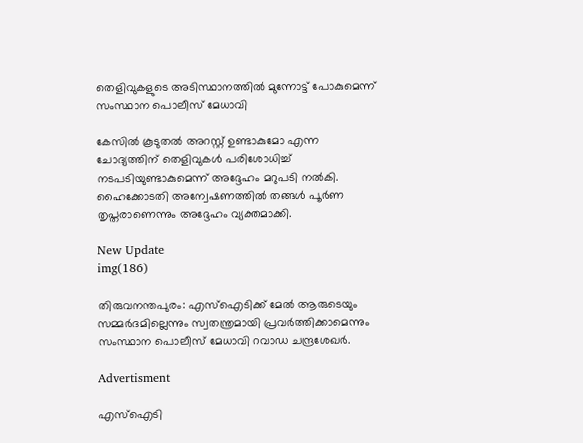തെളിവുകളുടെ അടിസ്ഥാനത്തിൽ മുന്നോട്ട് പോകുമെന്ന് സംസ്ഥാന പൊലീസ് മേധാവി

കേസിൽ കൂടുതൽ അറസ്റ്റ് ഉണ്ടാകുമോ എന്ന ചോദ്യത്തിന് ‌തെളിവുകൾ പരിശോധിച്ച് നടപടിയുണ്ടാകുമെന്ന് അദ്ദേഹം മറുപടി നൽകി. ഹൈക്കോടതി അന്വേഷണത്തിൽ തങ്ങൾ പൂർണ തൃപ്തരാണെന്നും അദ്ദേഹം വ്യക്തമാക്കി.

New Update
img(186)

തിരുവനന്തപുരം: എസ്ഐടിക്ക് മേൽ ആരുടെയും സമ്മർദമില്ലെന്നും സ്വതന്ത്രമായി പ്രവർത്തിക്കാമെന്നും സംസ്ഥാന പൊലീസ് മേധാവി റവാഡ ചന്ദ്രശേഖർ.

Advertisment

എസ്ഐടി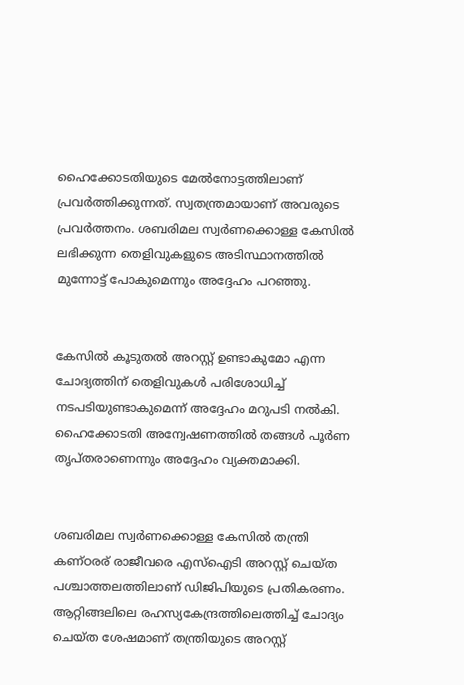ഹൈക്കോടതിയുടെ മേൽനോട്ടത്തിലാണ് പ്രവർത്തിക്കുന്നത്. സ്വതന്ത്രമായാണ് അവരുടെ പ്രവർത്തനം. ശബരിമല സ്വർണക്കൊള്ള കേസിൽ ലഭിക്കുന്ന തെളിവുകളുടെ അടിസ്ഥാനത്തിൽ മുന്നോട്ട് പോകുമെന്നും അദ്ദേഹം പറഞ്ഞു.


കേസിൽ കൂടുതൽ അറസ്റ്റ് ഉണ്ടാകുമോ എന്ന ചോദ്യത്തിന് ‌തെളിവുകൾ പരിശോധിച്ച് നടപടിയുണ്ടാകുമെന്ന് അദ്ദേഹം മറുപടി നൽകി. ഹൈക്കോടതി അന്വേഷണത്തിൽ തങ്ങൾ പൂർണ തൃപ്തരാണെന്നും അദ്ദേഹം വ്യക്തമാക്കി.


ശബരിമല സ്വർണക്കൊള്ള കേസിൽ തന്ത്രി കണ്ഠരര് രാജീവരെ എസ്ഐടി അറസ്റ്റ് ചെയ്ത പശ്ചാത്തലത്തിലാണ് ഡിജിപിയുടെ പ്രതികരണം. ആറ്റിങ്ങലിലെ രഹസ്യകേന്ദ്രത്തിലെത്തിച്ച് ചോദ്യം ചെയ്ത ശേഷമാണ് തന്ത്രിയുടെ അറസ്റ്റ്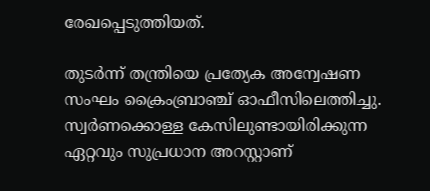രേഖപ്പെടുത്തിയത്.

തുടർന്ന് തന്ത്രിയെ പ്രത്യേക അന്വേഷണ സംഘം ക്രൈംബ്രാഞ്ച് ഓഫീസിലെത്തിച്ചു. സ്വർണക്കൊള്ള കേസിലുണ്ടായിരിക്കുന്ന ഏറ്റവും സുപ്രധാന അറസ്റ്റാണ്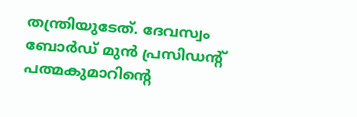തന്ത്രിയുടേത്. ദേവസ്വം ബോർഡ് മുൻ പ്രസിഡന്റ് പത്മകുമാറിന്റെ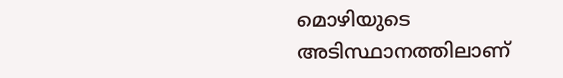മൊഴിയുടെ അടിസ്ഥാനത്തിലാണ്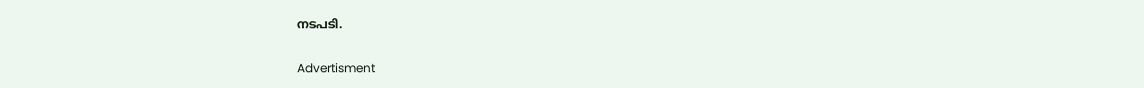നടപടി.

Advertisment